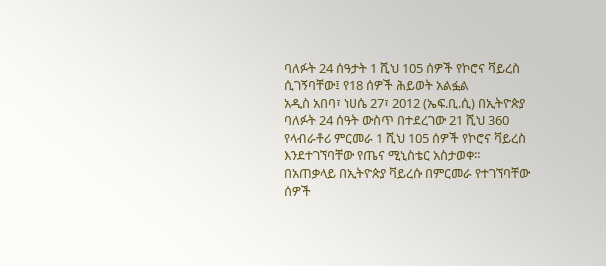ባለፉት 24 ሰዓታት 1 ሺህ 105 ሰዎች የኮሮና ቫይረስ ሲገኝባቸው፤ የ18 ሰዎች ሕይወት አልፏል
አዲስ አበባ፣ ነሀሴ 27፣ 2012 (ኤፍ.ቢ.ሲ) በኢትዮጵያ ባለፉት 24 ሰዓት ውስጥ በተደረገው 21 ሺህ 360 የላብራቶሪ ምርመራ 1 ሺህ 105 ሰዎች የኮሮና ቫይረስ እንደተገኘባቸው የጤና ሚኒስቴር አስታወቀ።
በአጠቃላይ በኢትዮጵያ ቫይረሱ በምርመራ የተገኘባቸው ሰዎች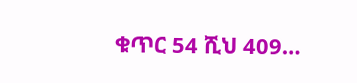ቁጥር 54 ሺህ 409…